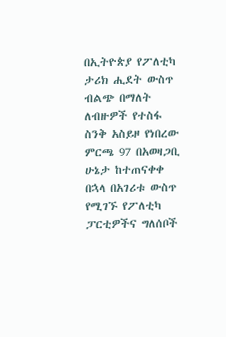በኢትዮጵያ የፖለቲካ ታሪክ ሒደት ውስጥ ብልጭ በማለት ለብዙዎች የተስፋ ስንቅ አስይዞ የነበረው ምርጫ 97 በአወዛጋቢ ሁኔታ ከተጠናቀቀ በኋላ በአገሪቱ ውስጥ የሚገኙ የፖለቲካ ፓርቲዎችና ግለሰቦች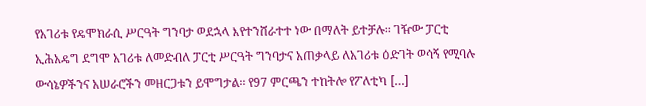የአገሪቱ የዴሞክራሲ ሥርዓት ግንባታ ወደኋላ እየተንሸራተተ ነው በማለት ይተቻሉ፡፡ ገዥው ፓርቲ ኢሕአዴግ ደግሞ አገሪቱ ለመድብለ ፓርቲ ሥርዓት ግንባታና አጠቃላይ ለአገሪቱ ዕድገት ወሳኝ የሚባሉ ውሳኔዎችንና አሠራሮችን መዘርጋቱን ይሞግታል፡፡ የ97 ምርጫን ተከትሎ የፖለቲካ […]